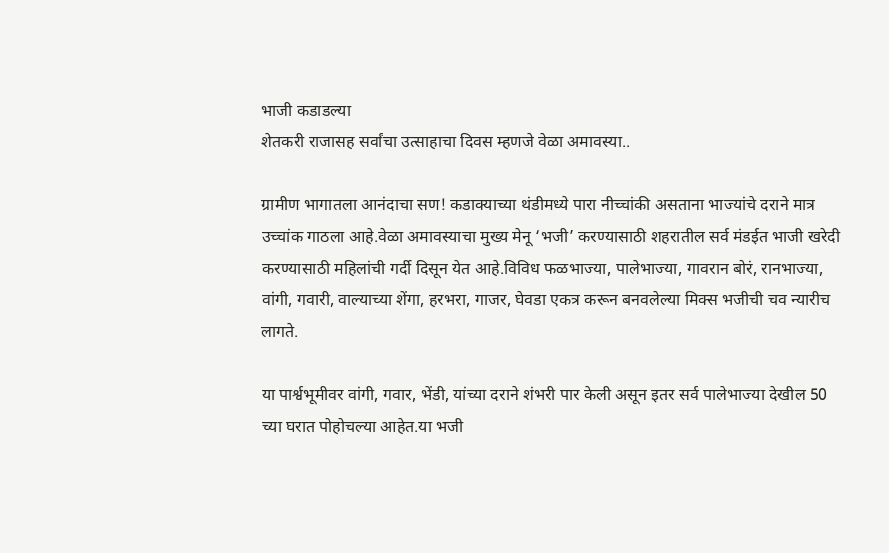भाजी कडाडल्या
शेतकरी राजासह सर्वांचा उत्साहाचा दिवस म्हणजे वेळा अमावस्या..

ग्रामीण भागातला आनंदाचा सण! कडाक्याच्या थंडीमध्ये पारा नीच्चांकी असताना भाज्यांचे दराने मात्र उच्चांक गाठला आहे.वेळा अमावस्याचा मुख्य मेनू ‘भजी’ करण्यासाठी शहरातील सर्व मंडईत भाजी खरेदी करण्यासाठी महिलांची गर्दी दिसून येत आहे.विविध फळभाज्या, पालेभाज्या, गावरान बोरं, रानभाज्या, वांगी, गवारी, वाल्याच्या शेंगा, हरभरा, गाजर, घेवडा एकत्र करून बनवलेल्या मिक्स भजीची चव न्यारीच लागते.

या पार्श्वभूमीवर वांगी, गवार, भेंडी, यांच्या दराने शंभरी पार केली असून इतर सर्व पालेभाज्या देखील 50 च्या घरात पोहोचल्या आहेत.या भजी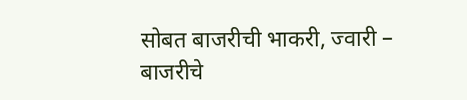सोबत बाजरीची भाकरी, ज्वारी – बाजरीचे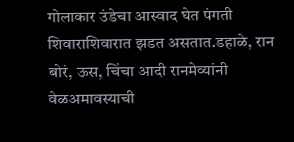गोलाकार उंडेचा आस्वाद घेत पंगती शिवाराशिवारात झडत असतात.डहाळे, रान बोरं, ऊस, चिंचा आदी रानमेव्यांनी वेळअमावस्याची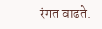रंगत वाढते.